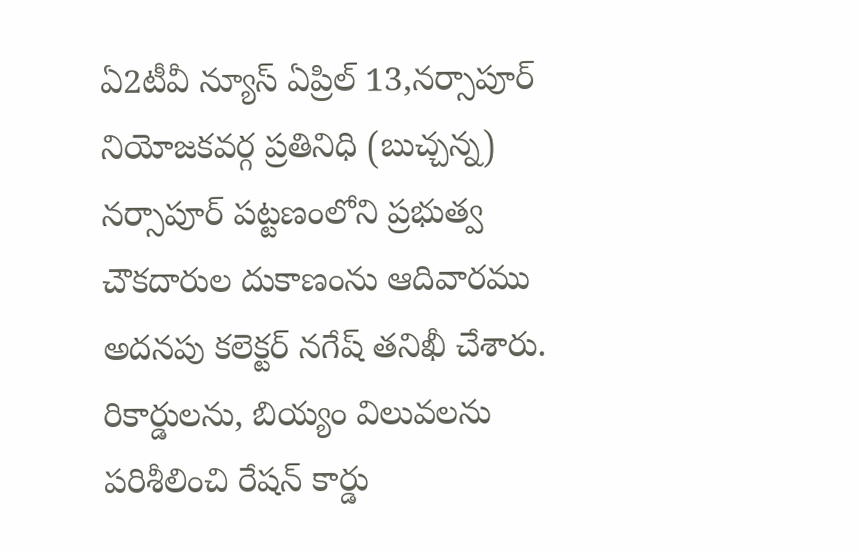ఏ2టీవీ న్యూస్ ఏప్రిల్ 13,నర్సాపూర్ నియోజకవర్గ ప్రతినిధి (బుచ్చన్న)
నర్సాపూర్ పట్టణంలోని ప్రభుత్వ చౌకదారుల దుకాణంను ఆదివారము అదనపు కలెక్టర్ నగేష్ తనిఖీ చేశారు. రికార్డులను, బియ్యం విలువలను పరిశీలించి రేషన్ కార్డు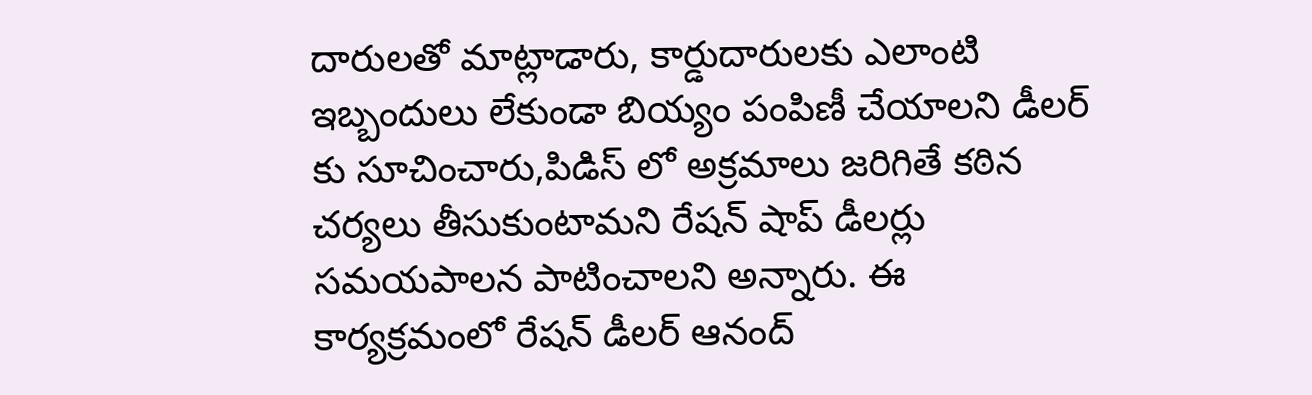దారులతో మాట్లాడారు, కార్డుదారులకు ఎలాంటి ఇబ్బందులు లేకుండా బియ్యం పంపిణీ చేయాలని డీలర్ కు సూచించారు,పిడిస్ లో అక్రమాలు జరిగితే కఠిన చర్యలు తీసుకుంటామని రేషన్ షాప్ డీలర్లు సమయపాలన పాటించాలని అన్నారు. ఈ కార్యక్రమంలో రేషన్ డీలర్ ఆనంద్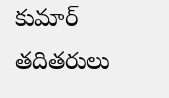కుమార్ తదితరులు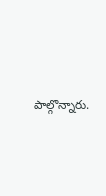పాల్గొన్నారు.